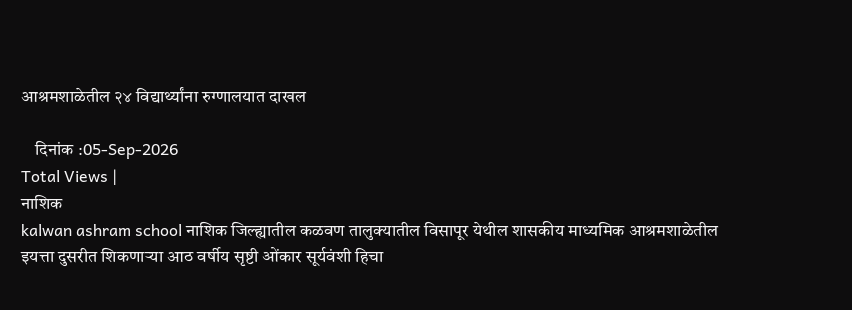आश्रमशाळेतील २४ विद्यार्थ्यांना रुग्णालयात दाखल

    दिनांक :05-Sep-2026
Total Views |
नाशिक
kalwan ashram school नाशिक जिल्ह्यातील कळवण तालुक्यातील विसापूर येथील शासकीय माध्यमिक आश्रमशाळेतील इयत्ता दुसरीत शिकणाऱ्या आठ वर्षीय सृष्टी ओंकार सूर्यवंशी हिचा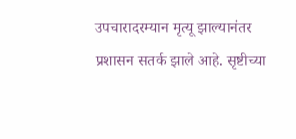उपचारादरम्यान मृत्यू झाल्यानंतर प्रशासन सतर्क झाले आहे. सृष्टीच्या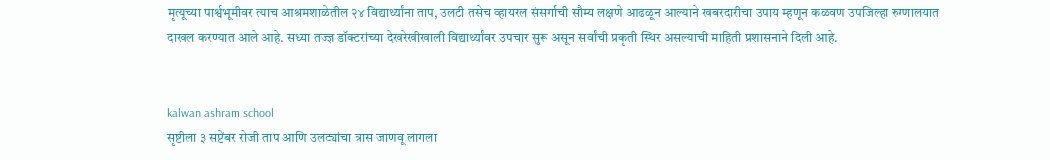मृत्यूच्या पार्श्वभूमीवर त्याच आश्रमशाळेतील २४ विद्यार्थ्यांना ताप, उलटी तसेच व्हायरल संसर्गाची सौम्य लक्षणे आढळून आल्याने खबरदारीचा उपाय म्हणून कळवण उपजिल्हा रुग्णालयात दाखल करण्यात आले आहे. सध्या तज्ज्ञ डॉक्टरांच्या देखरेखीखाली विद्यार्थ्यांवर उपचार सुरू असून सर्वांची प्रकृती स्थिर असल्याची माहिती प्रशासनाने दिली आहे.


kalwan ashram school
सृष्टीला ३ सप्टेंबर रोजी ताप आणि उलट्यांचा त्रास जाणवू लागला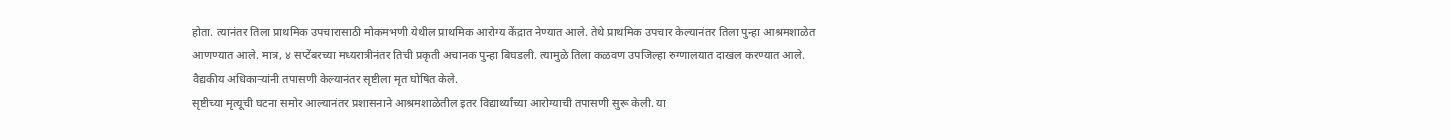होता. त्यानंतर तिला प्राथमिक उपचारासाठी मोकमभणी येथील प्राथमिक आरोग्य केंद्रात नेण्यात आले. तेथे प्राथमिक उपचार केल्यानंतर तिला पुन्हा आश्रमशाळेत आणण्यात आले. मात्र, ४ सप्टेंबरच्या मध्यरात्रीनंतर तिची प्रकृती अचानक पुन्हा बिघडली. त्यामुळे तिला कळवण उपजिल्हा रुग्णालयात दाखल करण्यात आले. वैद्यकीय अधिकाऱ्यांनी तपासणी केल्यानंतर सृष्टीला मृत घोषित केले.
सृष्टीच्या मृत्यूची घटना समोर आल्यानंतर प्रशासनाने आश्रमशाळेतील इतर विद्यार्थ्यांच्या आरोग्याची तपासणी सुरू केली. या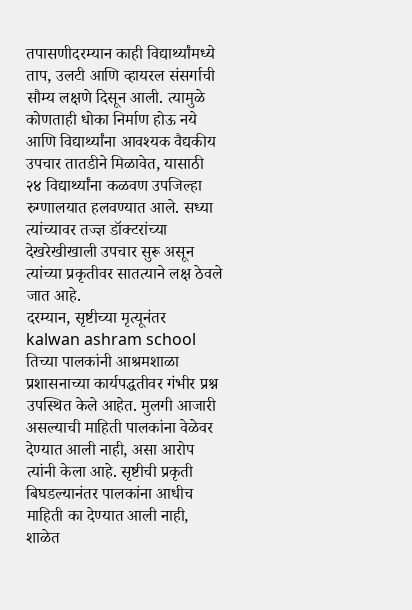तपासणीदरम्यान काही विद्यार्थ्यांमध्ये ताप, उलटी आणि व्हायरल संसर्गाची सौम्य लक्षणे दिसून आली. त्यामुळे कोणताही धोका निर्माण होऊ नये आणि विद्यार्थ्यांना आवश्यक वैद्यकीय उपचार तातडीने मिळावेत, यासाठी २४ विद्यार्थ्यांना कळवण उपजिल्हा रुग्णालयात हलवण्यात आले. सध्या त्यांच्यावर तज्ज्ञ डॉक्टरांच्या देखरेखीखाली उपचार सुरू असून त्यांच्या प्रकृतीवर सातत्याने लक्ष ठेवले जात आहे.
दरम्यान, सृष्टीच्या मृत्यूनंतर kalwan ashram school  तिच्या पालकांनी आश्रमशाळा प्रशासनाच्या कार्यपद्धतीवर गंभीर प्रश्न उपस्थित केले आहेत. मुलगी आजारी असल्याची माहिती पालकांना वेळेवर देण्यात आली नाही, असा आरोप त्यांनी केला आहे. सृष्टीची प्रकृती बिघडल्यानंतर पालकांना आधीच माहिती का देण्यात आली नाही, शाळेत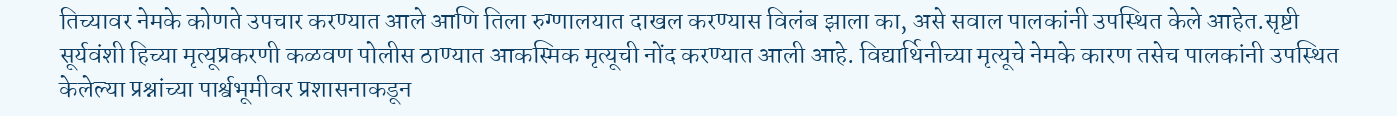तिच्यावर नेमके कोणते उपचार करण्यात आले आणि तिला रुग्णालयात दाखल करण्यास विलंब झाला का, असे सवाल पालकांनी उपस्थित केले आहेत.सृष्टी सूर्यवंशी हिच्या मृत्यूप्रकरणी कळवण पोलीस ठाण्यात आकस्मिक मृत्यूची नोंद करण्यात आली आहे. विद्यार्थिनीच्या मृत्यूचे नेमके कारण तसेच पालकांनी उपस्थित केलेल्या प्रश्नांच्या पार्श्वभूमीवर प्रशासनाकडून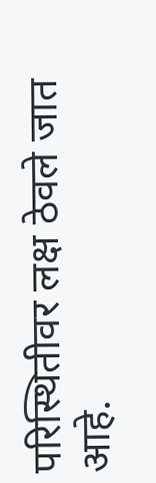परिस्थितीवर लक्ष ठेवले जात आहे.